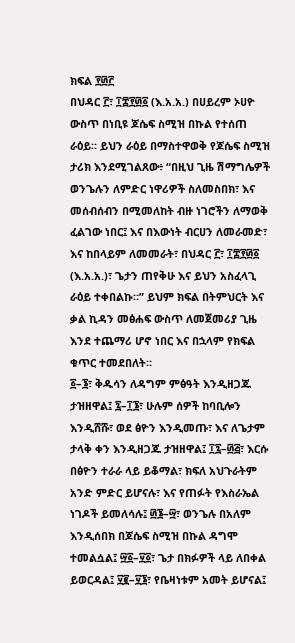ክፍል ፻፴፫
በህዳር ፫፣ ፲፰፻፴፩ (እ.አ.አ.) በሀይረም ኦሀዮ ውስጥ በነቢዩ ጆሴፍ ስሚዝ በኩል የተሰጠ ራዕይ። ይህን ራዕይ በማስተዋወቅ የጆሴፍ ስሚዝ ታሪክ እንደሚገልጸው፥ “በዚህ ጊዜ ሽማግሌዎች ወንጌሉን ለምድር ነዋሪዎች ስለመስበክ፣ እና መሰብሰብን በሚመለከት ብዙ ነገሮችን ለማወቅ ፈልገው ነበር፤ እና በእውነት ብርሀን ለመራመድ፣ እና ከበላይም ለመመራት፣ በህዳር ፫፣ ፲፰፻፴፩ (እ.አ.አ.)፣ ጌታን ጠየቅሁ እና ይህን አስፈላጊ ራዕይ ተቀበልኩ።” ይህም ክፍል በትምህርት እና ቃል ኪዳን መፅሐፍ ውስጥ ለመጀመሪያ ጊዜ እንደ ተጨማሪ ሆኖ ነበር እና በኋላም የክፍል ቁጥር ተመደበለት።
፩–፮፣ ቅዱሳን ለዳግም ምፅዓት እንዲዘጋጁ ታዝዘዋል፤ ፯–፲፮፣ ሁሉም ሰዎች ከባቢሎን እንዲሸሹ፣ ወደ ፅዮን እንዲመጡ፣ እና ለጌታም ታላቅ ቀን እንዲዘጋጁ ታዝዘዋል፤ ፲፯–፴፭፣ እርሱ በፅዮን ተራራ ላይ ይቆማል፣ ክፍለ አህጉራትም አንድ ምድር ይሆናሉ፣ እና የጠፉት የእስራኤል ነገዶች ይመለሳሉ፤ ፴፮–፵፣ ወንጌሉ በአለም እንዲሰበክ በጆሴፍ ስሚዝ በኩል ዳግሞ ተመልሷል፤ ፵፩–፶፩፣ ጌታ በክፉዎች ላይ ለበቀል ይወርዳል፤ ፶፪–፶፮፣ የቤዛነቱም አመት ይሆናል፤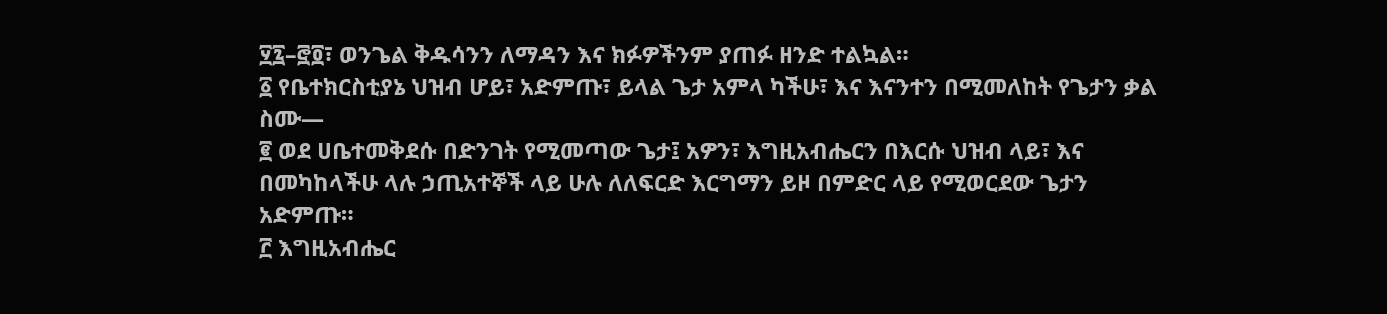፶፯–፸፬፣ ወንጌል ቅዱሳንን ለማዳን እና ክፉዎችንም ያጠፉ ዘንድ ተልኳል።
፩ የቤተክርስቲያኔ ህዝብ ሆይ፣ አድምጡ፣ ይላል ጌታ አምላ ካችሁ፣ እና እናንተን በሚመለከት የጌታን ቃል ስሙ—
፪ ወደ ሀቤተመቅደሱ በድንገት የሚመጣው ጌታ፤ አዎን፣ እግዚአብሔርን በእርሱ ህዝብ ላይ፣ እና በመካከላችሁ ላሉ ኃጢአተኞች ላይ ሁሉ ለለፍርድ እርግማን ይዞ በምድር ላይ የሚወርደው ጌታን አድምጡ።
፫ እግዚአብሔር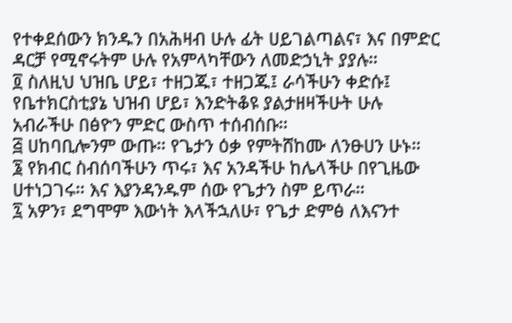የተቀደሰውን ክንዱን በአሕዛብ ሁሉ ፊት ሀይገልጣልና፣ እና በምድር ዳርቻ የሚኖሩትም ሁሉ የአምላካቸውን ለመድኃኒት ያያሉ።
፬ ስለዚህ ህዝቤ ሆይ፣ ተዘጋጁ፣ ተዘጋጁ፤ ራሳችሁን ቀድሱ፤ የቤተክርስቲያኔ ህዝብ ሆይ፣ እንድትቆዩ ያልታዘዛችሁት ሁሉ አብራችሁ በፅዮን ምድር ውስጥ ተሰብሰቡ።
፭ ሀከባቢሎንም ውጡ። የጌታን ዕቃ የምትሸከሙ ለንፁሀን ሁኑ።
፮ የክብር ስብሰባችሁን ጥሩ፣ እና አንዳችሁ ከሌላችሁ በየጊዜው ሀተነጋገሩ። እና እያንዳንዱም ሰው የጌታን ስም ይጥራ።
፯ አዎን፣ ደግሞም እውነት እላችኋለሁ፣ የጌታ ድምፅ ለእናንተ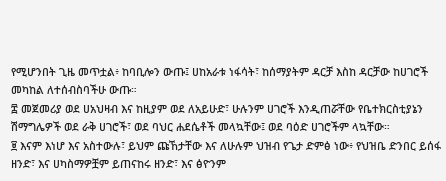የሚሆንበት ጊዜ መጥቷል፥ ከባቢሎን ውጡ፤ ሀከአራቱ ነፋሳት፣ ከሰማያትም ዳርቻ እስከ ዳርቻው ከሀገሮች መካከል ለተሰብስባችሁ ውጡ።
፰ መጀመሪያ ወደ ሀአህዛብ እና ከዚያም ወደ ለአይሁድ፣ ሁሉንም ሀገሮች እንዲጠሯቸው የቤተክርስቲያኔን ሽማግሌዎች ወደ ራቅ ሀገሮች፣ ወደ ባህር ሐደሴቶች መላኳቸው፤ ወደ ባዕድ ሀገሮችም ላኳቸው።
፱ እናም እነሆ እና አስተውሉ፣ ይህም ጩኸታቸው እና ለሁሉም ህዝብ የጌታ ድምፅ ነው፥ የህዝቤ ድንበር ይሰፋ ዘንድ፣ እና ሀካስማዎቿም ይጠናከሩ ዘንድ፣ እና ፅዮንም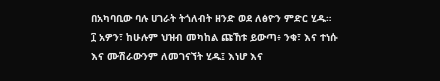በአካባቢው ባሉ ሀገራት ትጎለብት ዘንድ ወደ ለፅዮን ምድር ሂዱ።
፲ አዎን፣ ከሁሉም ህዝብ መካከል ጩኸቱ ይውጣ፥ ንቁ፣ እና ተነሱ እና ሙሽራውንም ለመገናኘት ሂዱ፤ እነሆ እና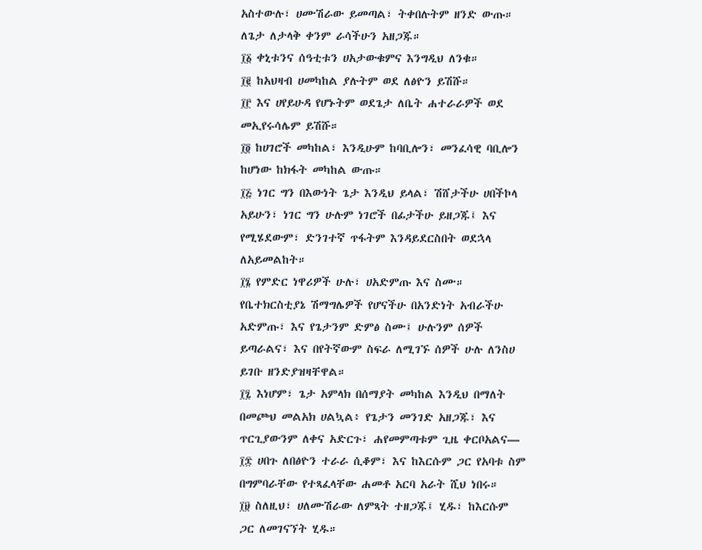አስተውሉ፣ ሀሙሽራው ይመጣል፣ ትቀበሉትም ዘንድ ውጡ። ለጌታ ለታላቅ ቀንም ራሳችሁን አዘጋጁ።
፲፩ ቀኒቱንና ሰዓቲቱን ሀአታውቁምና እንግዲህ ለንቁ።
፲፪ ከአህዛብ ሀመካከል ያሉትም ወደ ለፅዮን ይሽሹ።
፲፫ እና ሀየይሁዳ የሆኑትም ወደጌታ ለቤት ሐተራራዎች ወደ መኢየሩሳሌም ይሽሹ።
፲፬ ከሀገሮች መካከል፣ እንዲሁም ከባቢሎን፣ መንፈሳዊ ባቢሎን ከሆነው ከክፋት መካከል ውጡ።
፲፭ ነገር ግን በእውነት ጌታ እንዲህ ይላል፣ ሽሸታችሁ ሀበችኮላ አይሁን፣ ነገር ግን ሁሉም ነገሮች በፊታችሁ ይዘጋጁ፤ እና የሚሄደውም፣ ድንገተኛ ጥፋትም እንዳይደርስበት ወደኋላ ለአይመልከት።
፲፮ የምድር ነዋሪዎች ሁሉ፣ ሀአድምጡ እና ስሙ። የቤተክርስቲያኔ ሽማግሌዎች የሆናችሁ በአንድነት አብራችሁ አድምጡ፣ እና የጌታንም ድምፅ ስሙ፤ ሁሉንም ሰዎች ይጣራልና፣ እና በየትኛውም ስፍራ ለሚገኙ ሰዎች ሁሉ ለንስሀ ይገቡ ዘንድያዝዛቸዋል።
፲፯ እነሆም፣ ጌታ አምላክ በሰማያት መካከል እንዲህ በማለት በመጮህ መልአክ ሀልኳል፥ የጌታን መንገድ አዘጋጁ፣ እና ጥርጊያውንም ለቀና አድርጉ፣ ሐየመምጣቱም ጊዜ ቀርቦአልና—
፲፰ ሀበጉ ለበፅዮን ተራራ ሲቆም፣ እና ከእርሱም ጋር የአባቱ ስም በግምባራቸው የተጻፈላቸው ሐመቶ አርባ አራት ሺህ ነበሩ።
፲፱ ስለዚህ፣ ሀለሙሽራው ለምጻት ተዘጋጁ፤ ሂዱ፣ ከእርሱም ጋር ለመገናኘት ሂዱ።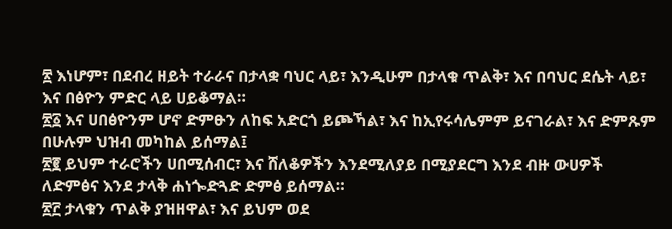፳ እነሆም፣ በደብረ ዘይት ተራራና በታላቋ ባህር ላይ፣ እንዲሁም በታላቁ ጥልቅ፣ እና በባህር ደሴት ላይ፣ እና በፅዮን ምድር ላይ ሀይቆማል።
፳፩ እና ሀበፅዮንም ሆኖ ድምፁን ለከፍ አድርጎ ይጮኻል፣ እና ከኢየሩሳሌምም ይናገራል፣ እና ድምጹም በሁሉም ህዝብ መካከል ይሰማል፤
፳፪ ይህም ተራሮችን ሀበሚሰብር፣ እና ሸለቆዎችን እንደሚለያይ በሚያደርግ እንደ ብዙ ውሀዎች ለድምፅና እንደ ታላቅ ሐነጐድጓድ ድምፅ ይሰማል።
፳፫ ታላቁን ጥልቅ ያዝዘዋል፣ እና ይህም ወደ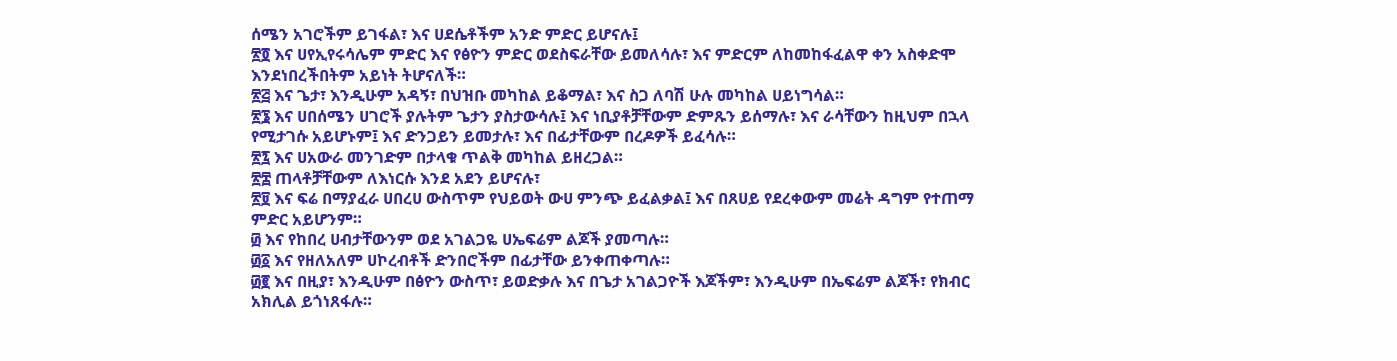ሰሜን አገሮችም ይገፋል፣ እና ሀደሴቶችም አንድ ምድር ይሆናሉ፤
፳፬ እና ሀየኢየሩሳሌም ምድር እና የፅዮን ምድር ወደስፍራቸው ይመለሳሉ፣ እና ምድርም ለከመከፋፈልዋ ቀን አስቀድሞ እንደነበረችበትም አይነት ትሆናለች።
፳፭ እና ጌታ፣ እንዲሁም አዳኝ፣ በህዝቡ መካከል ይቆማል፣ እና ስጋ ለባሽ ሁሉ መካከል ሀይነግሳል።
፳፮ እና ሀበሰሜን ሀገሮች ያሉትም ጌታን ያስታውሳሉ፤ እና ነቢያቶቻቸውም ድምጹን ይሰማሉ፣ እና ራሳቸውን ከዚህም በኋላ የሚታገሱ አይሆኑም፤ እና ድንጋይን ይመታሉ፣ እና በፊታቸውም በረዶዎች ይፈሳሉ።
፳፯ እና ሀአውራ መንገድም በታላቁ ጥልቅ መካከል ይዘረጋል።
፳፰ ጠላቶቻቸውም ለእነርሱ እንደ አደን ይሆናሉ፣
፳፱ እና ፍሬ በማያፈራ ሀበረሀ ውስጥም የህይወት ውሀ ምንጭ ይፈልቃል፤ እና በጸሀይ የደረቀውም መሬት ዳግም የተጠማ ምድር አይሆንም።
፴ እና የከበረ ሀብታቸውንም ወደ አገልጋዬ ሀኤፍሬም ልጆች ያመጣሉ።
፴፩ እና የዘለአለም ሀኮረብቶች ድንበሮችም በፊታቸው ይንቀጠቀጣሉ።
፴፪ እና በዚያ፣ እንዲሁም በፅዮን ውስጥ፣ ይወድቃሉ እና በጌታ አገልጋዮች እጆችም፣ እንዲሁም በኤፍሬም ልጆች፣ የክብር አክሊል ይጎነጸፋሉ።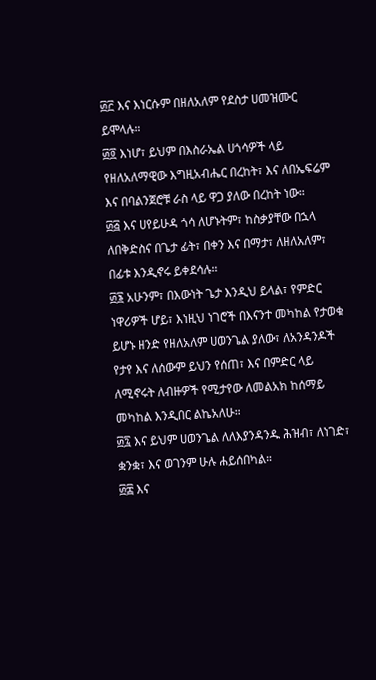፴፫ እና እነርሱም በዘለአለም የደስታ ሀመዝሙር ይሞላሉ።
፴፬ እነሆ፣ ይህም በእስራኤል ሀጎሳዎች ላይ የዘለአለማዊው እግዚአብሔር በረከት፣ እና ለበኤፍሬም እና በባልንጀሮቹ ራስ ላይ ዋጋ ያለው በረከት ነው።
፴፭ እና ሀየይሁዳ ጎሳ ለሆኑትም፣ ከስቃያቸው በኋላ ለበቅድስና በጌታ ፊት፣ በቀን እና በማታ፣ ለዘለአለም፣ በፊቱ እንዲኖሩ ይቀደሳሉ።
፴፮ አሁንም፣ በእውነት ጌታ እንዲህ ይላል፣ የምድር ነዋሪዎች ሆይ፣ እነዚህ ነገሮች በእናንተ መካከል የታወቁ ይሆኑ ዘንድ የዘለአለም ሀወንጌል ያለው፣ ለአንዳንዶች የታየ እና ለሰውም ይህን የሰጠ፣ እና በምድር ላይ ለሚኖሩት ለብዙዎች የሚታየው ለመልአክ ከሰማይ መካከል እንዲበር ልኬአለሁ።
፴፯ እና ይህም ሀወንጌል ለለእያንዳንዱ ሕዝብ፣ ለነገድ፣ ቋንቋ፣ እና ወገንም ሁሉ ሐይሰበካል።
፴፰ እና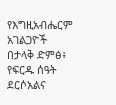የእግዚአብሔርም አገልጋዮች በታላቅ ድምፅ፥ የፍርዱ ሰዓት ደርሶአልና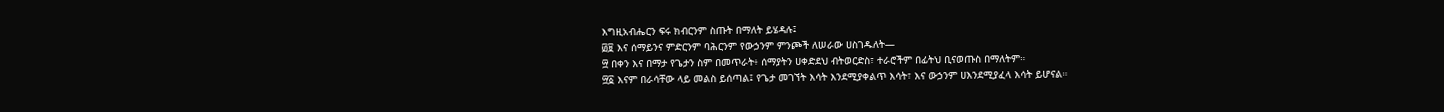እግዚአብሔርን ፍሩ ክብርንም ስጡት በማለት ይሄዳሉ፤
፴፱ እና ሰማይንና ምድርንም ባሕርንም የውኃንም ምንጮች ለሠራው ሀስገዱለት—
፵ በቀን እና በማታ የጌታን ስም በመጥራት፥ ሰማያትን ሀቀድደህ ብትወርድስ፣ ተራሮችም በፊትህ ቢናወጡስ በማለትም።
፵፩ እናም በራሳቸው ላይ መልስ ይሰጣል፤ የጌታ መገኘት እሳት እንደሚያቀልጥ እሳት፣ እና ውኃንም ሀእንደሚያፈላ እሳት ይሆናል።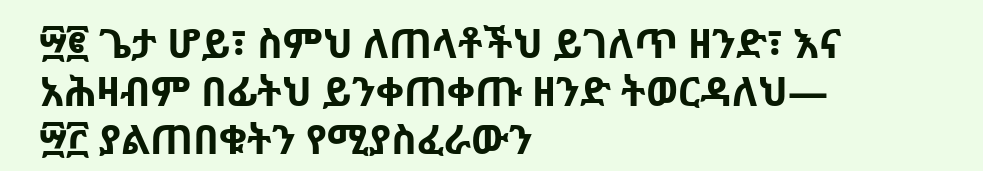፵፪ ጌታ ሆይ፣ ስምህ ለጠላቶችህ ይገለጥ ዘንድ፣ እና አሕዛብም በፊትህ ይንቀጠቀጡ ዘንድ ትወርዳለህ—
፵፫ ያልጠበቁትን የሚያስፈራውን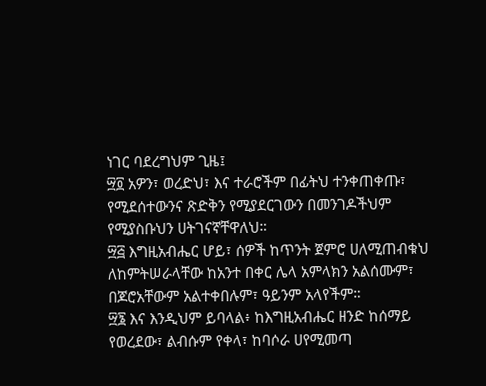ነገር ባደረግህም ጊዜ፤
፵፬ አዎን፣ ወረድህ፣ እና ተራሮችም በፊትህ ተንቀጠቀጡ፣ የሚደሰተውንና ጽድቅን የሚያደርገውን በመንገዶችህም የሚያስቡህን ሀትገናኛቸዋለህ።
፵፭ እግዚአብሔር ሆይ፣ ሰዎች ከጥንት ጀምሮ ሀለሚጠብቁህ ለከምትሠራላቸው ከአንተ በቀር ሌላ አምላክን አልሰሙም፣ በጆሮአቸውም አልተቀበሉም፣ ዓይንም አላየችም።
፵፮ እና እንዲህም ይባላል፥ ከእግዚአብሔር ዘንድ ከሰማይ የወረደው፣ ልብሱም የቀላ፣ ከባሶራ ሀየሚመጣ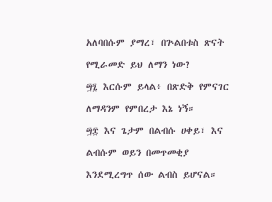አለባበሱም ያማረ፣ በጕልበቱስ ጽናት የሚራመድ ይህ ለማን ነው?
፵፯ እርሱም ይላል፥ በጽድቅ የምናገር ለማዳንም የምበረታ እኔ ነኝ።
፵፰ እና ጌታም በልብሱ ሀቀይ፣ እና ልብሱም ወይን በመጥመቂያ እንደሚረግጥ ሰው ልብስ ይሆናል።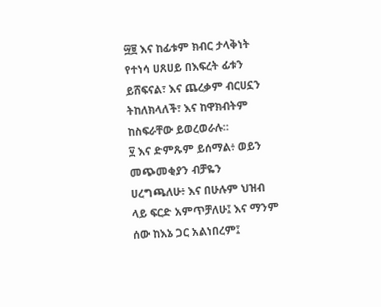፵፱ እና ከፊቱም ክብር ታላቅነት የተነሳ ሀጸሀይ በእፍረት ፊቱን ይሸፍናል፣ እና ጨረቃም ብርሀኗን ትከለክላለች፣ እና ከዋክብትም ከስፍራቸው ይወረወራሉ።
፶ እና ድምጹም ይሰማል፥ ወይን መጭመቂያን ብቻዬን ሀረግጫለሁ፥ እና በሁሉም ህዝብ ላይ ፍርድ አምጥቻለሁ፤ እና ማንም ሰው ከእኔ ጋር አልነበረም፤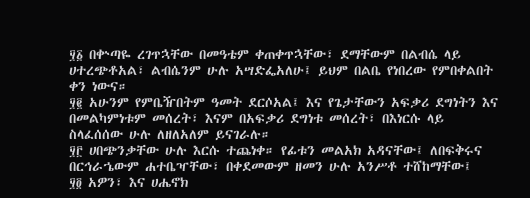፶፩ በቍጣዬ ረገጥኋቸው በመዓቴም ቀጠቀጥኋቸው፣ ደማቸውም በልብሴ ላይ ሀተረጭቶአል፣ ልብሴንም ሁሉ አሣድፌአለሁ፤ ይህም በልቤ የነበረው የምበቀልበት ቀን ነውና።
፶፪ አሁንም የምቤዥበትም ዓመት ደርሶአል፤ እና የጌታቸውን አፍቃሪ ደግነትን እና በመልካምነቱም መሰረት፣ እናም በአፍቃሪ ደግነቱ መሰረት፣ በእነርሱ ላይ ስላፈሰሰው ሁሉ ለዘለአለም ይናገራሉ።
፶፫ ሀበጭንቃቸው ሁሉ እርሱ ተጨነቀ። የፊቱን መልአክ አዳናቸው፤ ለበፍቅሩና በርኅራኄውም ሐተቤዣቸው፣ በቀደመውም ዘመን ሁሉ አንሥቶ ተሸከማቸው፤
፶፬ አዎን፣ እና ሀሔኖክ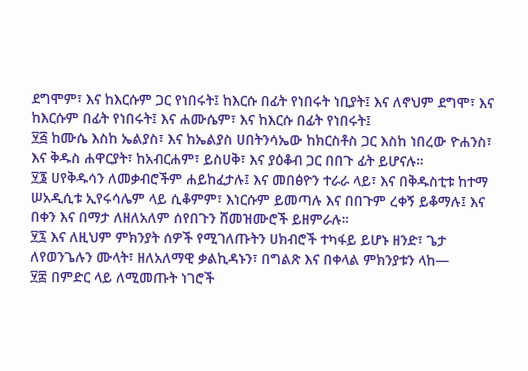ደግሞም፣ እና ከእርሱም ጋር የነበሩት፤ ከእርሱ በፊት የነበሩት ነቢያት፤ እና ለኖህም ደግሞ፣ እና ከእርሱም በፊት የነበሩት፤ እና ሐሙሴም፣ እና ከእርሱ በፊት የነበሩት፤
፶፭ ከሙሴ እስከ ኤልያስ፣ እና ከኤልያስ ሀበትንሳኤው ከክርስቶስ ጋር እስከ ነበረው ዮሐንስ፣ እና ቅዱስ ሐዋርያት፣ ከአብርሐም፣ ይስሀቅ፣ እና ያዕቆብ ጋር በበጉ ፊት ይሆናሉ።
፶፮ ሀየቅዱሳን ለመቃብሮችም ሐይከፈታሉ፤ እና መበፅዮን ተራራ ላይ፣ እና በቅዱስቲቱ ከተማ ሠአዲሲቱ ኢየሩሳሌም ላይ ሲቆምም፣ እነርሱም ይመጣሉ እና በበጉም ረቀኝ ይቆማሉ፤ እና በቀን እና በማታ ለዘለአለም ሰየበጉን ሸመዝሙሮች ይዘምራሉ።
፶፯ እና ለዚህም ምክንያት ሰዎች የሚገለጡትን ሀክብሮች ተካፋይ ይሆኑ ዘንድ፣ ጌታ ለየወንጌሉን ሙላት፣ ዘለአለማዊ ቃልኪዳኑን፣ በግልጽ እና በቀላል ምክንያቱን ላከ—
፶፰ በምድር ላይ ለሚመጡት ነገሮች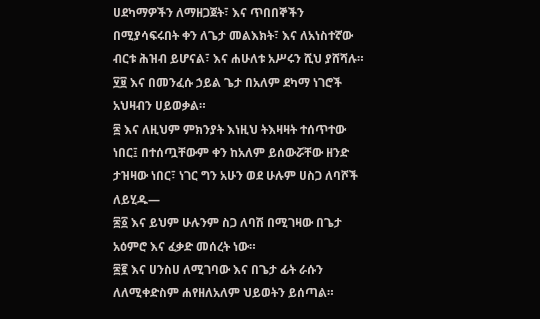ሀደካማዎችን ለማዘጋጀት፣ እና ጥበበኞችን በሚያሳፍሩበት ቀን ለጌታ መልእክት፣ እና ለአነስተኛው ብርቱ ሕዝብ ይሆናል፣ እና ሐሁለቱ አሥሩን ሺህ ያሸሻሉ።
፶፱ እና በመንፈሱ ኃይል ጌታ በአለም ደካማ ነገሮች አህዛብን ሀይወቃል።
፷ እና ለዚህም ምክንያት እነዚህ ትእዛዛት ተሰጥተው ነበር፤ በተሰጧቸውም ቀን ከአለም ይሰውሯቸው ዘንድ ታዝዛው ነበር፣ ነገር ግን አሁን ወደ ሁሉም ሀስጋ ለባሾች ለይሂዱ—
፷፩ እና ይህም ሁሉንም ስጋ ለባሽ በሚገዛው በጌታ አዕምሮ እና ፈቃድ መሰረት ነው።
፷፪ እና ሀንስሀ ለሚገባው እና በጌታ ፊት ራሱን ለለሚቀድስም ሐየዘለአለም ህይወትን ይሰጣል።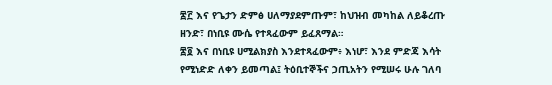፷፫ እና የጌታን ድምፅ ሀለማያደምጡም፣ ከህዝብ መካከል ለይቆረጡ ዘንድ፣ በነቢዩ ሙሴ የተጻፈውም ይፈጸማል።
፷፬ እና በነቢዩ ሀሚልክያስ እንደተጻፈውም፥ እነሆ፣ እንደ ምድጃ እሳት የሚነድድ ለቀን ይመጣል፤ ትዕቢተኞችና ኃጢአትን የሚሠሩ ሁሉ ገለባ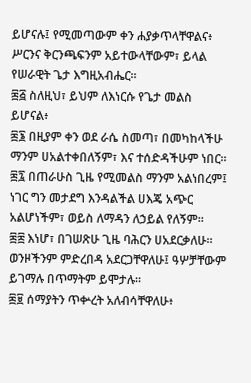ይሆናሉ፤ የሚመጣውም ቀን ሐያቃጥላቸዋልና፥ ሥርንና ቅርንጫፍንም አይተውላቸውም፣ ይላል የሠራዊት ጌታ እግዚአብሔር።
፷፭ ስለዚህ፣ ይህም ለእነርሱ የጌታ መልስ ይሆናል፥
፷፮ በዚያም ቀን ወደ ራሴ ስመጣ፣ በመካከላችሁ ማንም ሀአልተቀበለኝም፣ እና ተሰድዳችሁም ነበር።
፷፯ በጠራሁስ ጊዜ የሚመልስ ማንም አልነበረም፤ ነገር ግን መታደግ እንዳልችል ሀእጄ አጭር አልሆነችም፣ ወይስ ለማዳን ለኃይል የለኝም።
፷፰ እነሆ፣ በገሠጽሁ ጊዜ ባሕርን ሀአደርቃለሁ። ወንዞችንም ምድረበዳ አደርጋቸዋለሁ፤ ዓሦቻቸውም ይገማሉ በጥማትም ይሞታሉ።
፷፱ ሰማያትን ጥቍረት አለብሳቸዋለሁ፥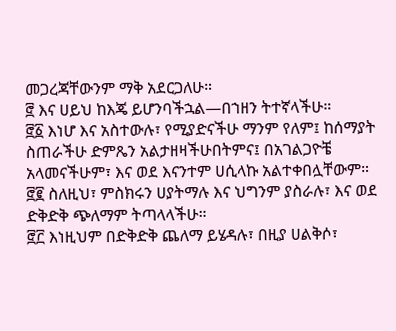መጋረጃቸውንም ማቅ አደርጋለሁ።
፸ እና ሀይህ ከእጄ ይሆንባችኋል—በኀዘን ትተኛላችሁ።
፸፩ እነሆ እና አስተውሉ፣ የሚያድናችሁ ማንም የለም፤ ከሰማያት ስጠራችሁ ድምጼን አልታዘዛችሁበትምና፤ በአገልጋዮቼ አላመናችሁም፣ እና ወደ እናንተም ሀሲላኩ አልተቀበሏቸውም።
፸፪ ስለዚህ፣ ምስክሩን ሀያትማሉ እና ህግንም ያስራሉ፣ እና ወደ ድቅድቅ ጭለማም ትጣላላችሁ።
፸፫ እነዚህም በድቅድቅ ጨለማ ይሄዳሉ፣ በዚያ ሀልቅሶ፣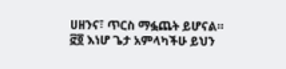ሀዘንና፣ ጥርስ ማፏጨት ይሆናል።
፸፬ እነሆ ጌታ አምላካችሁ ይህን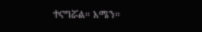ተናግሯል። አሜን።